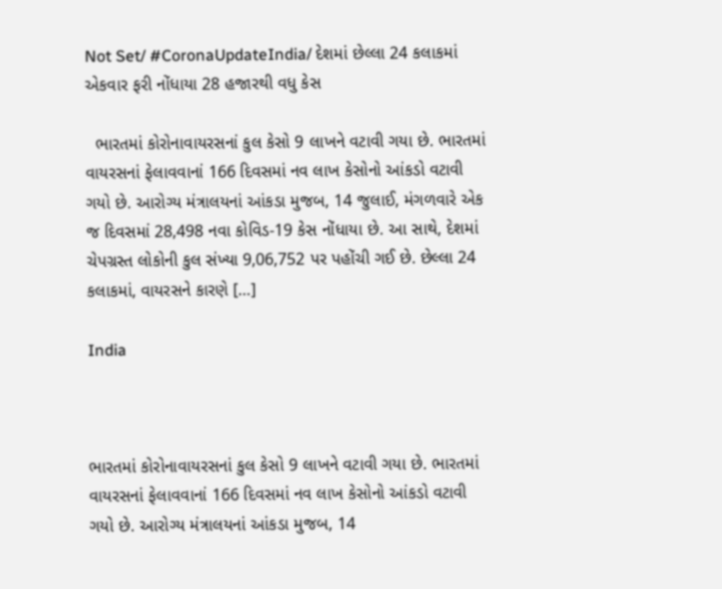Not Set/ #CoronaUpdateIndia/ દેશમાં છેલ્લા 24 કલાકમાં એકવાર ફરી નોંધાયા 28 હજારથી વધુ કેસ

  ભારતમાં કોરોનાવાયરસનાં કુલ કેસો 9 લાખને વટાવી ગયા છે. ભારતમાં વાયરસનાં ફેલાવવાનાં 166 દિવસમાં નવ લાખ કેસોનો આંકડો વટાવી ગયો છે. આરોગ્ય મંત્રાલયનાં આંકડા મુજબ, 14 જુલાઈ, મંગળવારે એક જ દિવસમાં 28,498 નવા કોવિડ-19 કેસ નોંધાયા છે. આ સાથે, દેશમાં ચેપગ્રસ્ત લોકોની કુલ સંખ્યા 9,06,752 પર પહોંચી ગઈ છે. છેલ્લા 24 કલાકમાં, વાયરસને કારણે […]

India



ભારતમાં કોરોનાવાયરસનાં કુલ કેસો 9 લાખને વટાવી ગયા છે. ભારતમાં વાયરસનાં ફેલાવવાનાં 166 દિવસમાં નવ લાખ કેસોનો આંકડો વટાવી ગયો છે. આરોગ્ય મંત્રાલયનાં આંકડા મુજબ, 14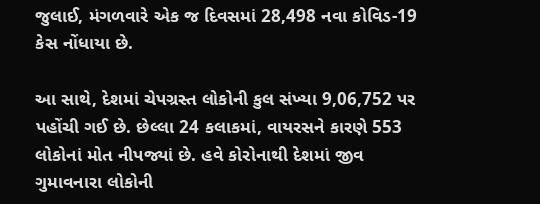જુલાઈ, મંગળવારે એક જ દિવસમાં 28,498 નવા કોવિડ-19 કેસ નોંધાયા છે.

આ સાથે, દેશમાં ચેપગ્રસ્ત લોકોની કુલ સંખ્યા 9,06,752 પર પહોંચી ગઈ છે. છેલ્લા 24 કલાકમાં, વાયરસને કારણે 553 લોકોનાં મોત નીપજ્યાં છે. હવે કોરોનાથી દેશમાં જીવ ગુમાવનારા લોકોની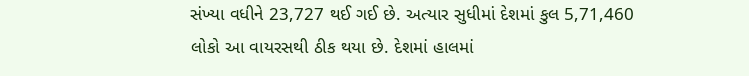સંખ્યા વધીને 23,727 થઈ ગઈ છે. અત્યાર સુધીમાં દેશમાં કુલ 5,71,460 લોકો આ વાયરસથી ઠીક થયા છે. દેશમાં હાલમાં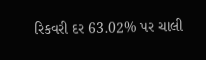રિકવરી દર 63.02% પર ચાલી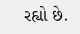રહ્યો છે.